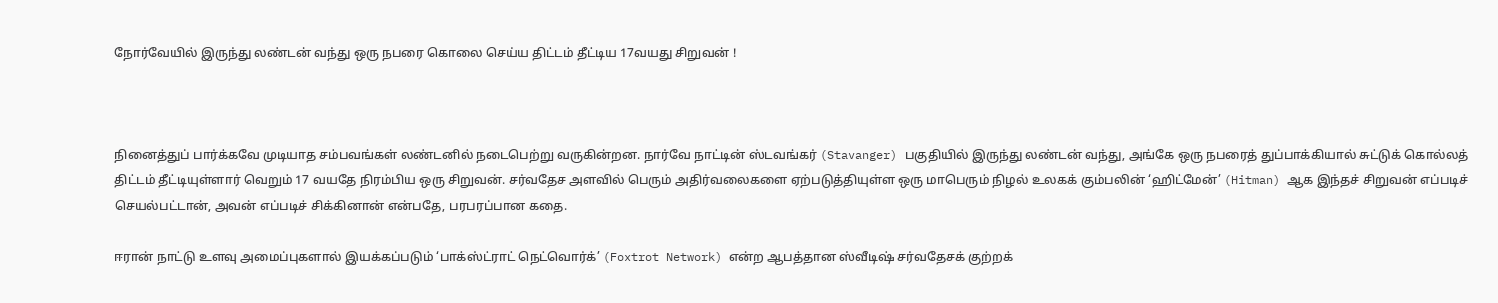நோர்வேயில் இருந்து லண்டன் வந்து ஒரு நபரை கொலை செய்ய திட்டம் தீட்டிய 17வயது சிறுவன் !



நினைத்துப் பார்க்கவே முடியாத சம்பவங்கள் லண்டனில் நடைபெற்று வருகின்றன. நார்வே நாட்டின் ஸ்டவங்கர் (Stavanger) பகுதியில் இருந்து லண்டன் வந்து, அங்கே ஒரு நபரைத் துப்பாக்கியால் சுட்டுக் கொல்லத் திட்டம் தீட்டியுள்ளார் வெறும் 17 வயதே நிரம்பிய ஒரு சிறுவன். சர்வதேச அளவில் பெரும் அதிர்வலைகளை ஏற்படுத்தியுள்ள ஒரு மாபெரும் நிழல் உலகக் கும்பலின் ‘ஹிட்மேன்’ (Hitman) ஆக இந்தச் சிறுவன் எப்படிச் செயல்பட்டான், அவன் எப்படிச் சிக்கினான் என்பதே, பரபரப்பான கதை.

ஈரான் நாட்டு உளவு அமைப்புகளால் இயக்கப்படும் ‘பாக்ஸ்ட்ராட் நெட்வொர்க்’ (Foxtrot Network) என்ற ஆபத்தான ஸ்வீடிஷ் சர்வதேசக் குற்றக்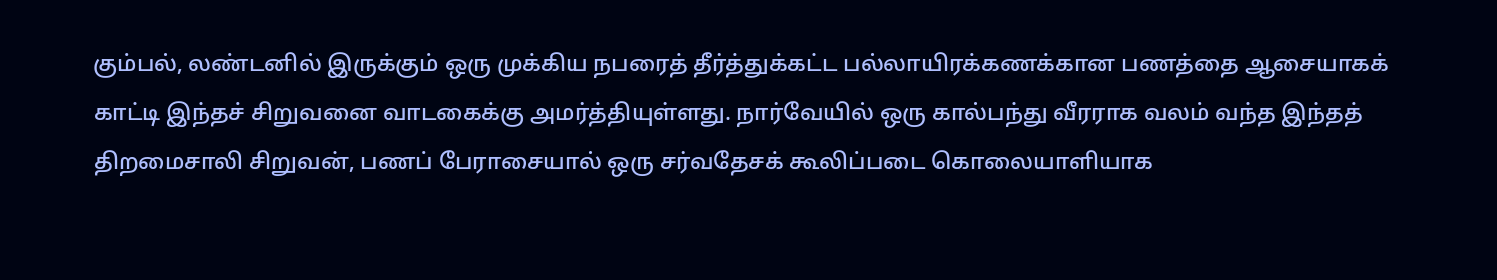கும்பல், லண்டனில் இருக்கும் ஒரு முக்கிய நபரைத் தீர்த்துக்கட்ட பல்லாயிரக்கணக்கான பணத்தை ஆசையாகக் காட்டி இந்தச் சிறுவனை வாடகைக்கு அமர்த்தியுள்ளது. நார்வேயில் ஒரு கால்பந்து வீரராக வலம் வந்த இந்தத் திறமைசாலி சிறுவன், பணப் பேராசையால் ஒரு சர்வதேசக் கூலிப்படை கொலையாளியாக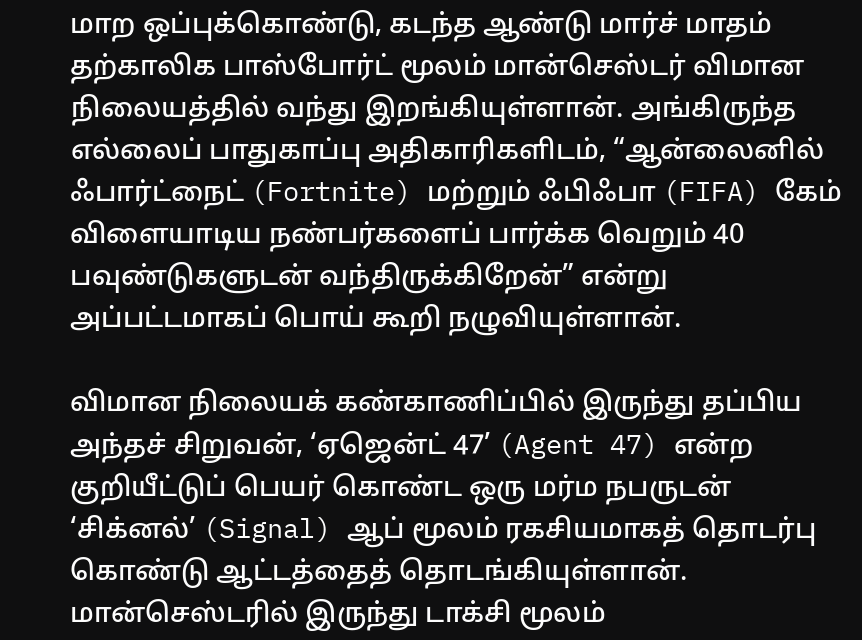மாற ஒப்புக்கொண்டு, கடந்த ஆண்டு மார்ச் மாதம் தற்காலிக பாஸ்போர்ட் மூலம் மான்செஸ்டர் விமான நிலையத்தில் வந்து இறங்கியுள்ளான். அங்கிருந்த எல்லைப் பாதுகாப்பு அதிகாரிகளிடம், “ஆன்லைனில் ஃபார்ட்நைட் (Fortnite) மற்றும் ஃபிஃபா (FIFA) கேம் விளையாடிய நண்பர்களைப் பார்க்க வெறும் 40 பவுண்டுகளுடன் வந்திருக்கிறேன்” என்று அப்பட்டமாகப் பொய் கூறி நழுவியுள்ளான்.

விமான நிலையக் கண்காணிப்பில் இருந்து தப்பிய அந்தச் சிறுவன், ‘ஏஜென்ட் 47’ (Agent 47) என்ற குறியீட்டுப் பெயர் கொண்ட ஒரு மர்ம நபருடன் ‘சிக்னல்’ (Signal) ஆப் மூலம் ரகசியமாகத் தொடர்பு கொண்டு ஆட்டத்தைத் தொடங்கியுள்ளான். மான்செஸ்டரில் இருந்து டாக்சி மூலம்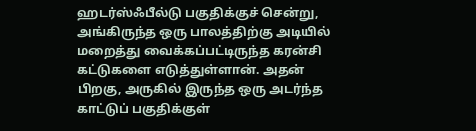ஹடர்ஸ்ஃபீல்டு பகுதிக்குச் சென்று, அங்கிருந்த ஒரு பாலத்திற்கு அடியில் மறைத்து வைக்கப்பட்டிருந்த கரன்சி கட்டுகளை எடுத்துள்ளான். அதன் பிறகு, அருகில் இருந்த ஒரு அடர்ந்த காட்டுப் பகுதிக்குள்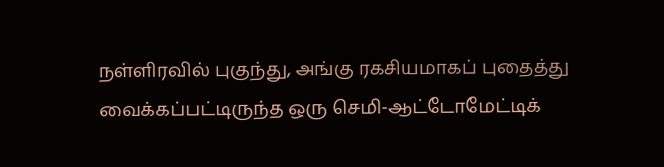நள்ளிரவில் புகுந்து, அங்கு ரகசியமாகப் புதைத்து வைக்கப்பட்டிருந்த ஒரு செமி-ஆட்டோமேட்டிக்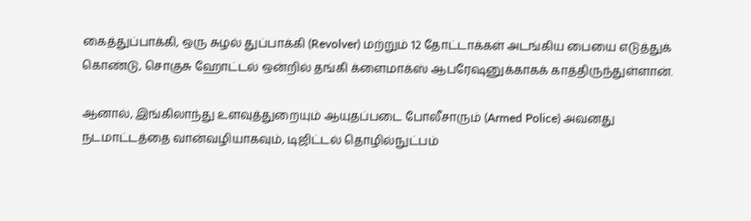கைத்துப்பாக்கி, ஒரு சுழல் துப்பாக்கி (Revolver) மற்றும் 12 தோட்டாக்கள் அடங்கிய பையை எடுத்துக் கொண்டு, சொகுசு ஹோட்டல் ஒன்றில் தங்கி க்ளைமாக்ஸ் ஆபரேஷனுக்காகக் காத்திருந்துள்ளான்.

ஆனால், இங்கிலாந்து உளவுத்துறையும் ஆயுதப்படை போலீசாரும் (Armed Police) அவனது நடமாட்டத்தை வான்வழியாகவும், டிஜிட்டல் தொழில்நுட்பம்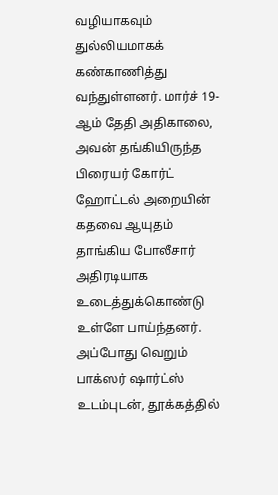வழியாகவும் துல்லியமாகக் கண்காணித்து வந்துள்ளனர். மார்ச் 19-ஆம் தேதி அதிகாலை, அவன் தங்கியிருந்த பிரையர் கோர்ட் ஹோட்டல் அறையின் கதவை ஆயுதம் தாங்கிய போலீசார் அதிரடியாக உடைத்துக்கொண்டு உள்ளே பாய்ந்தனர். அப்போது வெறும் பாக்ஸர் ஷார்ட்ஸ் உடம்புடன், தூக்கத்தில்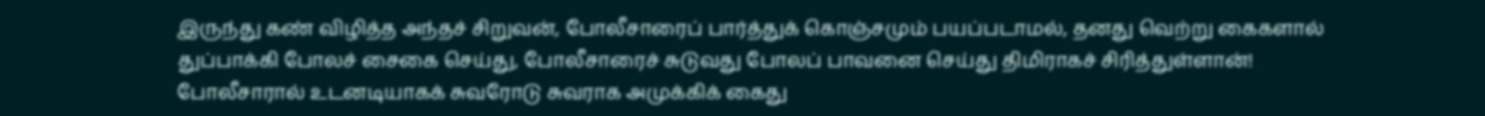இருந்து கண் விழித்த அந்தச் சிறுவன், போலீசாரைப் பார்த்துக் கொஞ்சமும் பயப்படாமல், தனது வெற்று கைகளால் துப்பாக்கி போலச் சைகை செய்து, போலீசாரைச் சுடுவது போலப் பாவனை செய்து திமிராகச் சிரித்துள்ளான்! போலீசாரால் உடனடியாகக் சுவரோடு சுவராக அமுக்கிக் கைது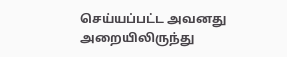செய்யப்பட்ட அவனது அறையிலிருந்து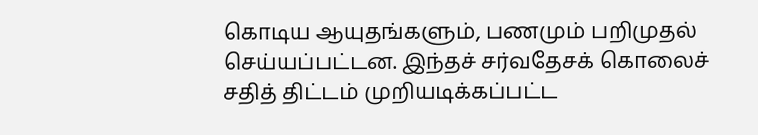கொடிய ஆயுதங்களும், பணமும் பறிமுதல் செய்யப்பட்டன. இந்தச் சர்வதேசக் கொலைச் சதித் திட்டம் முறியடிக்கப்பட்ட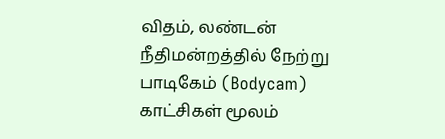விதம், லண்டன் நீதிமன்றத்தில் நேற்று பாடிகேம் (Bodycam) காட்சிகள் மூலம்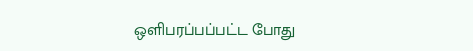ஒளிபரப்பப்பட்ட போது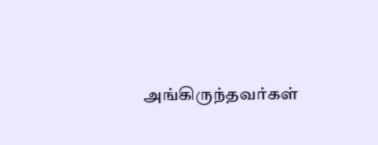அங்கிருந்தவர்கள்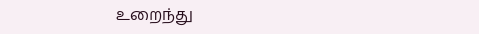உறைந்து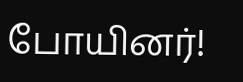போயினர்!